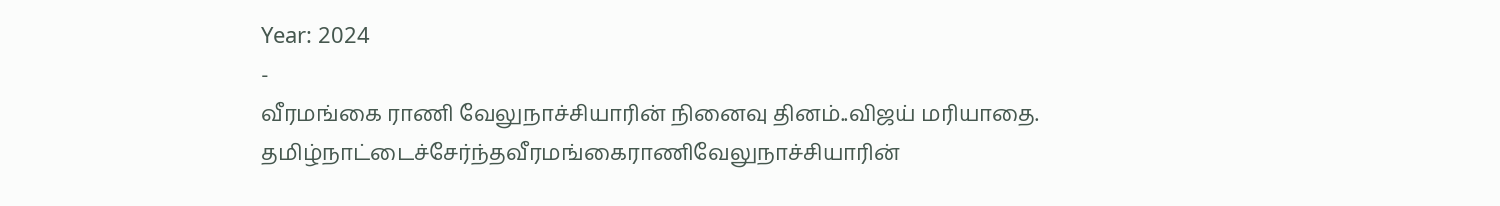Year: 2024
-
வீரமங்கை ராணி வேலுநாச்சியாரின் நினைவு தினம்..விஜய் மரியாதை.
தமிழ்நாட்டைச்சேர்ந்தவீரமங்கைராணிவேலுநாச்சியாரின்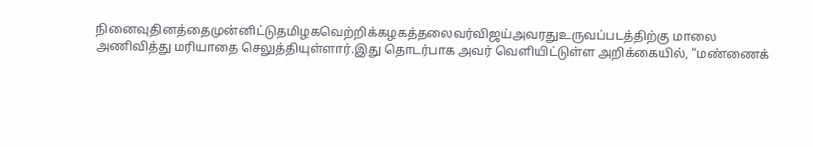நினைவுதினத்தைமுன்னிட்டுதமிழகவெற்றிக்கழகத்தலைவர்விஜய்அவரதுஉருவப்படத்திற்கு மாலை அணிவித்து மரியாதை செலுத்தியுள்ளார்.இது தொடர்பாக அவர் வெளியிட்டுள்ள அறிக்கையில், “மண்ணைக்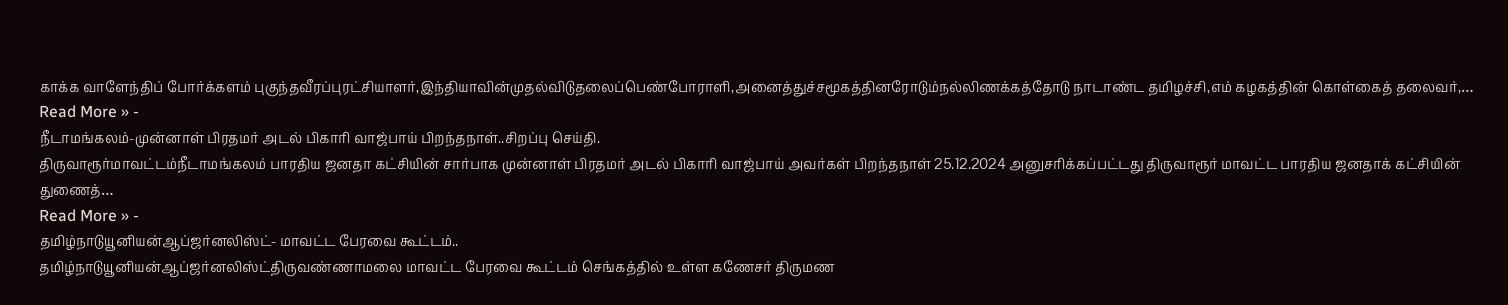காக்க வாளேந்திப் போர்க்களம் புகுந்தவீரப்புரட்சியாளர்,இந்தியாவின்முதல்விடுதலைப்பெண்போராளி,அனைத்துச்சமூகத்தினரோடும்நல்லிணக்கத்தோடு நாடாண்ட தமிழச்சி,எம் கழகத்தின் கொள்கைத் தலைவர்,…
Read More » -
நீடாமங்கலம்-முன்னாள் பிரதமர் அடல் பிகாரி வாஜ்பாய் பிறந்தநாள்..சிறப்பு செய்தி.
திருவாரூர்மாவட்டம்நீடாமங்கலம் பாரதிய ஜனதா கட்சியின் சார்பாக முன்னாள் பிரதமர் அடல் பிகாரி வாஜ்பாய் அவர்கள் பிறந்தநாள் 25.12.2024 அனுசரிக்கப்பட்டது திருவாரூர் மாவட்ட பாரதிய ஜனதாக் கட்சியின் துணைத்…
Read More » -
தமிழ்நாடுயூனியன்ஆப்ஜர்னலிஸ்ட்- மாவட்ட பேரவை கூட்டம்..
தமிழ்நாடுயூனியன்ஆப்ஜர்னலிஸ்ட்திருவண்ணாமலை மாவட்ட பேரவை கூட்டம் செங்கத்தில் உள்ள கணேசர் திருமண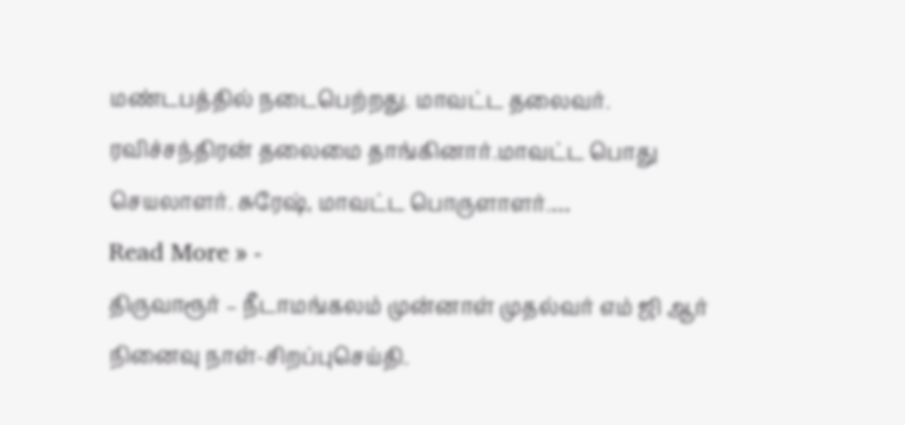மண்டபத்தில் நடைபெற்றது. மாவட்ட தலைவர். ரவிச்சந்திரன் தலைமை தாங்கினார்.மாவட்ட பொது செயலாளர். சுரேஷ், மாவட்ட பொருளாளர்.…
Read More » -
திருவாரூர் – நீடாமங்கலம் முன்னாள் முதல்வர் எம் ஜி ஆர் நினைவு நாள்-சிறப்புசெய்தி.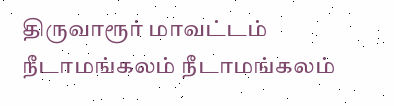திருவாரூர் மாவட்டம் நீடாமங்கலம் நீடாமங்கலம்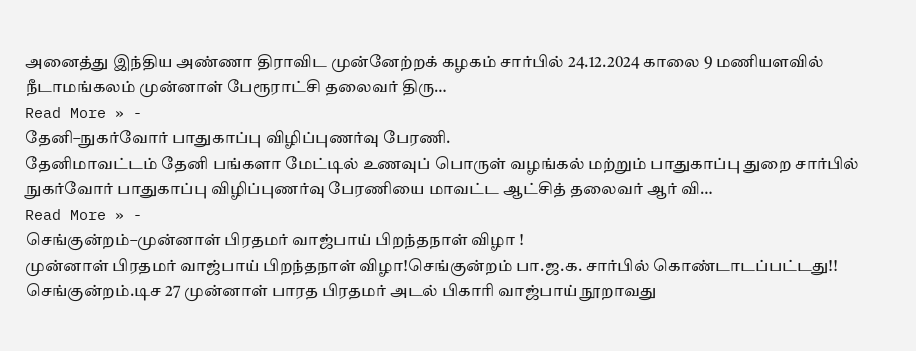அனைத்து இந்திய அண்ணா திராவிட முன்னேற்றக் கழகம் சார்பில் 24.12.2024 காலை 9 மணியளவில் நீடாமங்கலம் முன்னாள் பேரூராட்சி தலைவர் திரு…
Read More » -
தேனி–நுகர்வோர் பாதுகாப்பு விழிப்புணர்வு பேரணி.
தேனிமாவட்டம் தேனி பங்களா மேட்டில் உணவுப் பொருள் வழங்கல் மற்றும் பாதுகாப்பு துறை சார்பில் நுகர்வோர் பாதுகாப்பு விழிப்புணர்வு பேரணியை மாவட்ட ஆட்சித் தலைவர் ஆர் வி…
Read More » -
செங்குன்றம்–முன்னாள் பிரதமர் வாஜ்பாய் பிறந்தநாள் விழா !
முன்னாள் பிரதமர் வாஜ்பாய் பிறந்தநாள் விழா!செங்குன்றம் பா.ஜ.க. சார்பில் கொண்டாடப்பட்டது!! செங்குன்றம்.டிச 27 முன்னாள் பாரத பிரதமர் அடல் பிகாரி வாஜ்பாய் நூறாவது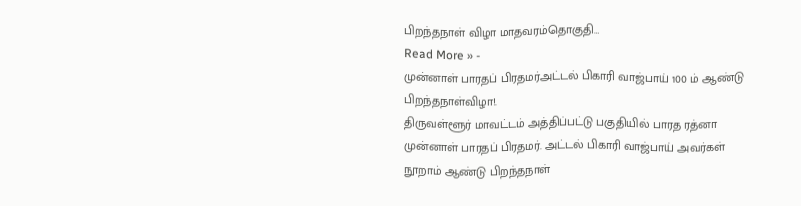பிறந்தநாள் விழா மாதவரம்தொகுதி…
Read More » -
முன்னாள் பாரதப் பிரதமர்அட்டல் பிகாரி வாஜ்பாய் 100 ம் ஆண்டு பிறந்தநாள்விழா!.
திருவள்ளூர் மாவட்டம் அத்திப்பட்டு பகுதியில் பாரத ரத்னா முன்னாள் பாரதப் பிரதமர். அட்டல் பிகாரி வாஜ்பாய் அவர்கள் நூறாம் ஆண்டு பிறந்தநாள்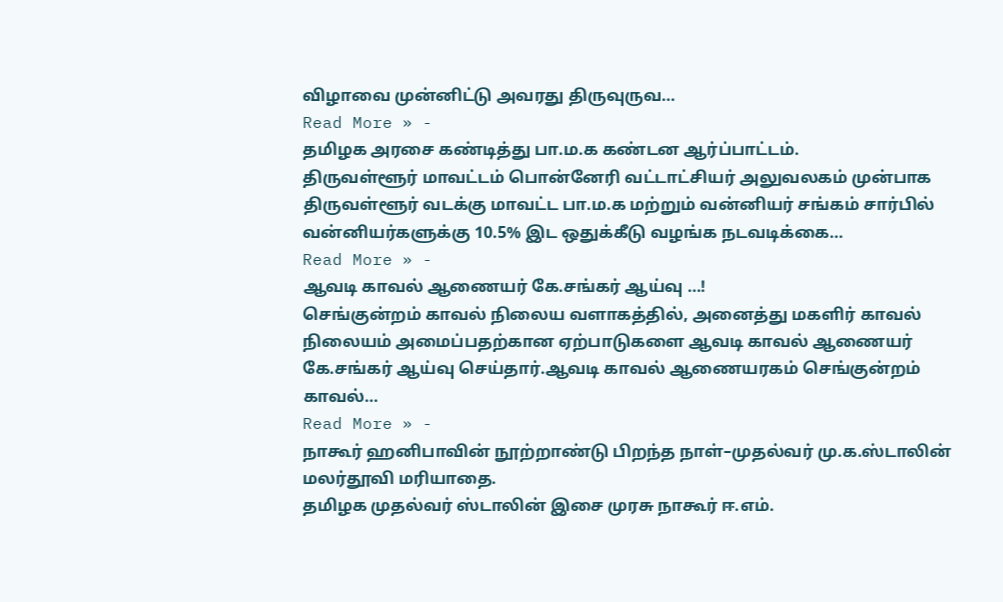விழாவை முன்னிட்டு அவரது திருவுருவ…
Read More » -
தமிழக அரசை கண்டித்து பா.ம.க கண்டன ஆர்ப்பாட்டம்.
திருவள்ளூர் மாவட்டம் பொன்னேரி வட்டாட்சியர் அலுவலகம் முன்பாக திருவள்ளூர் வடக்கு மாவட்ட பா.ம.க மற்றும் வன்னியர் சங்கம் சார்பில் வன்னியர்களுக்கு 10.5% இட ஒதுக்கீடு வழங்க நடவடிக்கை…
Read More » -
ஆவடி காவல் ஆணையர் கே.சங்கர் ஆய்வு …!
செங்குன்றம் காவல் நிலைய வளாகத்தில், அனைத்து மகளிர் காவல் நிலையம் அமைப்பதற்கான ஏற்பாடுகளை ஆவடி காவல் ஆணையர் கே.சங்கர் ஆய்வு செய்தார்.ஆவடி காவல் ஆணையரகம் செங்குன்றம் காவல்…
Read More » -
நாகூர் ஹனிபாவின் நூற்றாண்டு பிறந்த நாள்–முதல்வர் மு.க.ஸ்டாலின் மலர்தூவி மரியாதை.
தமிழக முதல்வர் ஸ்டாலின் இசை முரசு நாகூர் ஈ.எம்.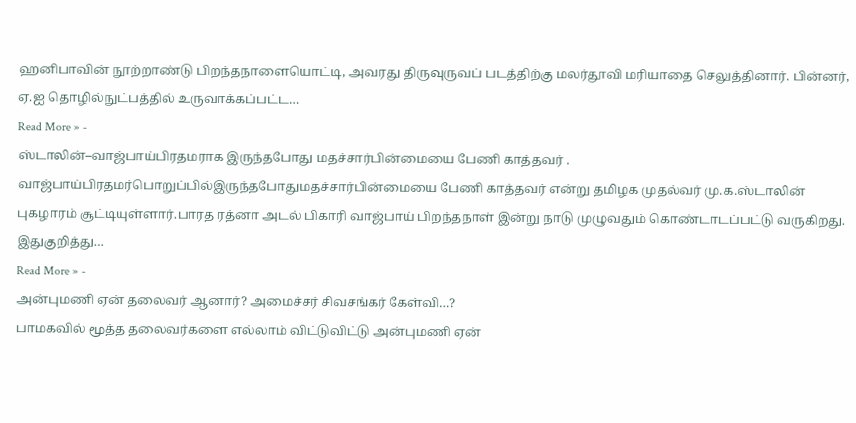ஹனிபாவின் நூற்றாண்டு பிறந்தநாளையொட்டி, அவரது திருவுருவப் படத்திற்கு மலர்தூவி மரியாதை செலுத்தினார். பின்னர், ஏ.ஐ தொழில்நுட்பத்தில் உருவாக்கப்பட்ட…
Read More » -
ஸ்டாலின்–வாஜ்பாய்பிரதமராக இருந்தபோது மதச்சார்பின்மையை பேணி காத்தவர் .
வாஜ்பாய்பிரதமர்பொறுப்பில்இருந்தபோதுமதச்சார்பின்மையை பேணி காத்தவர் என்று தமிழக முதல்வர் மு.க.ஸ்டாலின் புகழாரம் சூட்டியுள்ளார்.பாரத ரத்னா அடல் பிகாரி வாஜ்பாய் பிறந்தநாள் இன்று நாடு முழுவதும் கொண்டாடப்பட்டு வருகிறது. இதுகுறித்து…
Read More » -
அன்புமணி ஏன் தலைவர் ஆனார்? அமைச்சர் சிவசங்கர் கேள்வி…?
பாமகவில் மூத்த தலைவர்களை எல்லாம் விட்டுவிட்டு அன்புமணி ஏன்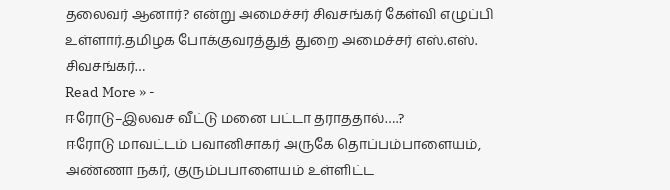தலைவர் ஆனார்? என்று அமைச்சர் சிவசங்கர் கேள்வி எழுப்பி உள்ளார்.தமிழக போக்குவரத்துத் துறை அமைச்சர் எஸ்.எஸ். சிவசங்கர்…
Read More » -
ஈரோடு–இலவச வீட்டு மனை பட்டா தராததால்….?
ஈரோடு மாவட்டம் பவானிசாகர் அருகே தொப்பம்பாளையம், அண்ணா நகர், குரும்பபாளையம் உள்ளிட்ட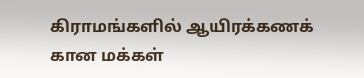கிராமங்களில் ஆயிரக்கணக் கான மக்கள்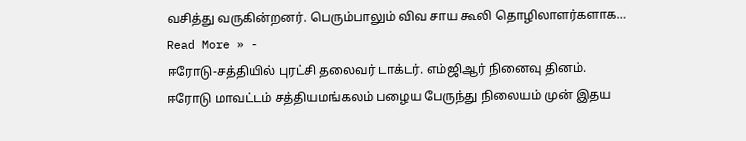வசித்து வருகின்றனர். பெரும்பாலும் விவ சாய கூலி தொழிலாளர்களாக…
Read More » -
ஈரோடு-சத்தியில் புரட்சி தலைவர் டாக்டர். எம்ஜிஆர் நினைவு தினம்.
ஈரோடு மாவட்டம் சத்தியமங்கலம் பழைய பேருந்து நிலையம் முன் இதய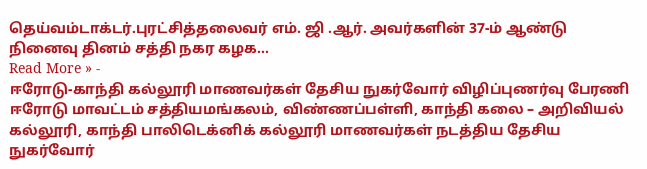தெய்வம்டாக்டர்.புரட்சித்தலைவர் எம். ஜி .ஆர். அவர்களின் 37-ம் ஆண்டு நினைவு தினம் சத்தி நகர கழக…
Read More » -
ஈரோடு-காந்தி கல்லூரி மாணவர்கள் தேசிய நுகர்வோர் விழிப்புணர்வு பேரணி
ஈரோடு மாவட்டம் சத்தியமங்கலம், விண்ணப்பள்ளி, காந்தி கலை – அறிவியல் கல்லூரி, காந்தி பாலிடெக்னிக் கல்லூரி மாணவர்கள் நடத்திய தேசிய நுகர்வோர்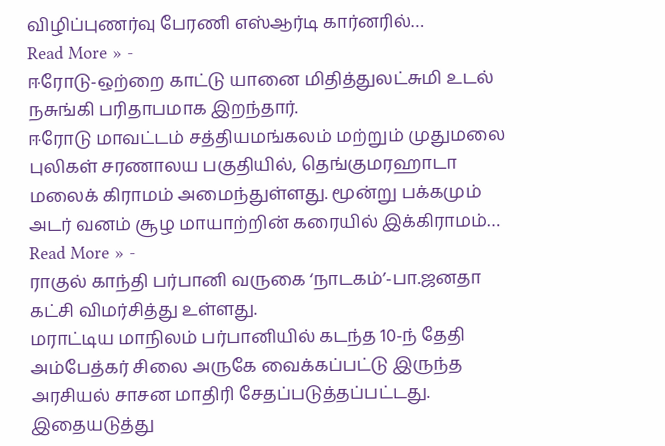விழிப்புணர்வு பேரணி எஸ்ஆர்டி கார்னரில்…
Read More » -
ஈரோடு-ஒற்றை காட்டு யானை மிதித்துலட்சுமி உடல் நசுங்கி பரிதாபமாக இறந்தார்.
ஈரோடு மாவட்டம் சத்தியமங்கலம் மற்றும் முதுமலை புலிகள் சரணாலய பகுதியில், தெங்குமரஹாடா மலைக் கிராமம் அமைந்துள்ளது. மூன்று பக்கமும் அடர் வனம் சூழ மாயாற்றின் கரையில் இக்கிராமம்…
Read More » -
ராகுல் காந்தி பர்பானி வருகை ‘நாடகம்’-பா.ஜனதா கட்சி விமர்சித்து உள்ளது.
மராட்டிய மாநிலம் பர்பானியில் கடந்த 10-ந் தேதி அம்பேத்கர் சிலை அருகே வைக்கப்பட்டு இருந்த அரசியல் சாசன மாதிரி சேதப்படுத்தப்பட்டது. இதையடுத்து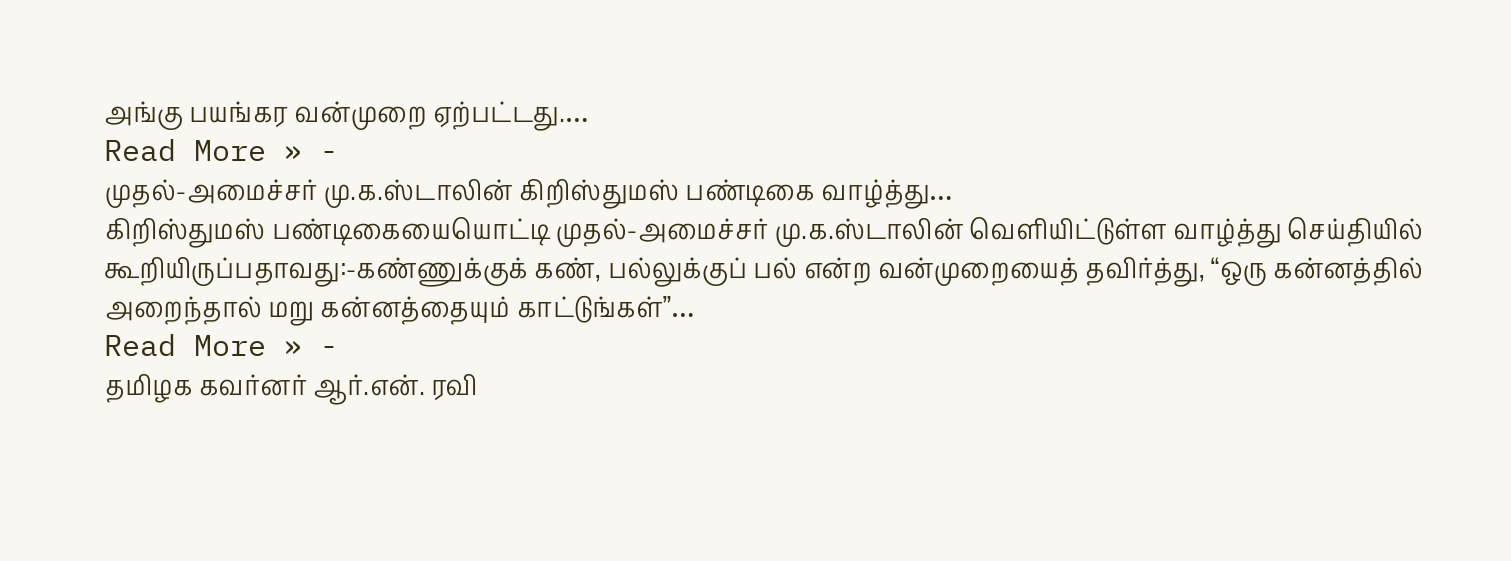அங்கு பயங்கர வன்முறை ஏற்பட்டது.…
Read More » -
முதல்-அமைச்சர் மு.க.ஸ்டாலின் கிறிஸ்துமஸ் பண்டிகை வாழ்த்து…
கிறிஸ்துமஸ் பண்டிகையையொட்டி முதல்-அமைச்சர் மு.க.ஸ்டாலின் வெளியிட்டுள்ள வாழ்த்து செய்தியில் கூறியிருப்பதாவது:-கண்ணுக்குக் கண், பல்லுக்குப் பல் என்ற வன்முறையைத் தவிர்த்து, “ஒரு கன்னத்தில் அறைந்தால் மறு கன்னத்தையும் காட்டுங்கள்”…
Read More » -
தமிழக கவர்னர் ஆர்.என். ரவி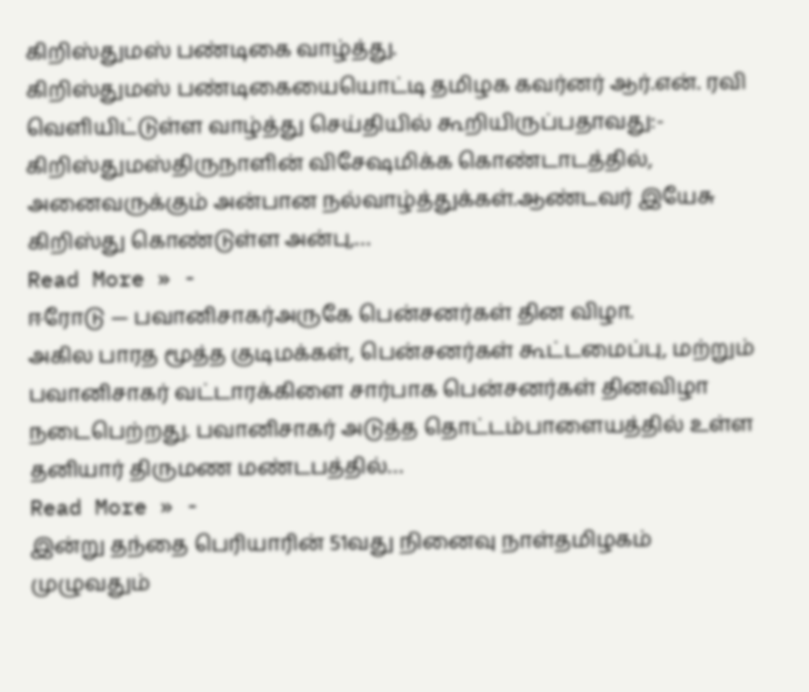கிறிஸ்துமஸ் பண்டிகை வாழ்த்து.
கிறிஸ்துமஸ் பண்டிகையையொட்டி தமிழக கவர்னர் ஆர்.என். ரவி வெளியிட்டுள்ள வாழ்த்து செய்தியில் கூறியிருப்பதாவது:- கிறிஸ்துமஸ்திருநாளின் விசேஷமிக்க கொண்டாடத்தில், அனைவருக்கும் அன்பான நல்வாழ்த்துக்கள்.ஆண்டவர் இயேசு கிறிஸ்து கொண்டுள்ள அன்பு,…
Read More » -
ஈரோடு — பவானிசாகர்அருகே பென்சனர்கள் தின விழா.
அகில பாரத மூத்த குடிமக்கள், பென்சனர்கள் கூட்டமைப்பு, மற்றும் பவானிசாகர் வட்டாரக்கிளை சார்பாக பென்சனர்கள் தினவிழா நடைபெற்றது. பவானிசாகர் அடுத்த தொட்டம்பாளையத்தில் உள்ள தனியார் திருமண மண்டபத்தில்…
Read More » -
இன்று தந்தை பெரியாரின் 51வது நினைவு நாள்தமிழகம் முழுவதும்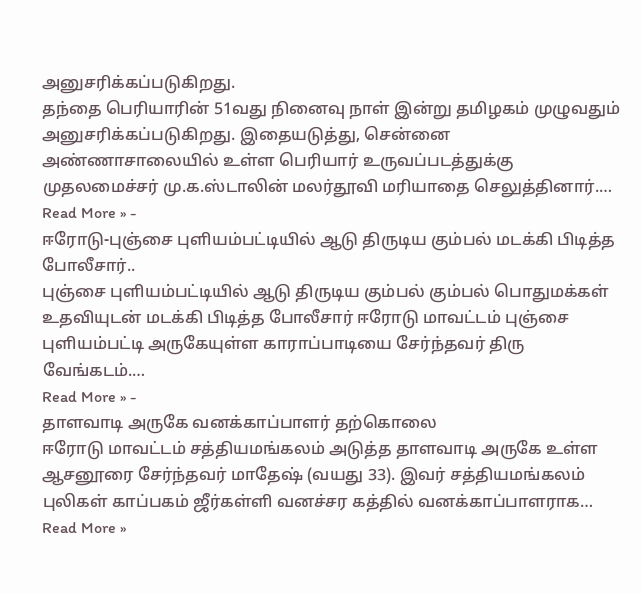அனுசரிக்கப்படுகிறது.
தந்தை பெரியாரின் 51வது நினைவு நாள் இன்று தமிழகம் முழுவதும் அனுசரிக்கப்படுகிறது. இதையடுத்து, சென்னை அண்ணாசாலையில் உள்ள பெரியார் உருவப்படத்துக்கு முதலமைச்சர் மு.க.ஸ்டாலின் மலர்தூவி மரியாதை செலுத்தினார்.…
Read More » -
ஈரோடு-புஞ்சை புளியம்பட்டியில் ஆடு திருடிய கும்பல் மடக்கி பிடித்த போலீசார்..
புஞ்சை புளியம்பட்டியில் ஆடு திருடிய கும்பல் கும்பல் பொதுமக்கள் உதவியுடன் மடக்கி பிடித்த போலீசார் ஈரோடு மாவட்டம் புஞ்சை புளியம்பட்டி அருகேயுள்ள காராப்பாடியை சேர்ந்தவர் திரு வேங்கடம்.…
Read More » -
தாளவாடி அருகே வனக்காப்பாளர் தற்கொலை
ஈரோடு மாவட்டம் சத்தியமங்கலம் அடுத்த தாளவாடி அருகே உள்ள ஆசனூரை சேர்ந்தவர் மாதேஷ் (வயது 33). இவர் சத்தியமங்கலம் புலிகள் காப்பகம் ஜீர்கள்ளி வனச்சர கத்தில் வனக்காப்பாளராக…
Read More »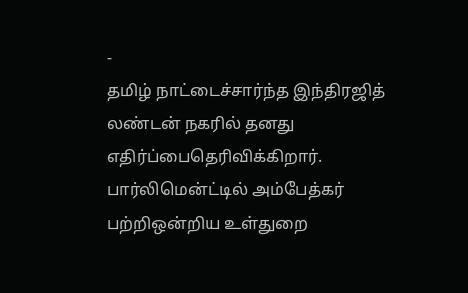-
தமிழ் நாட்டைச்சார்ந்த இந்திரஜித் லண்டன் நகரில் தனது எதிர்ப்பைதெரிவிக்கிறார்.
பார்லிமென்ட்டில் அம்பேத்கர் பற்றிஒன்றிய உள்துறை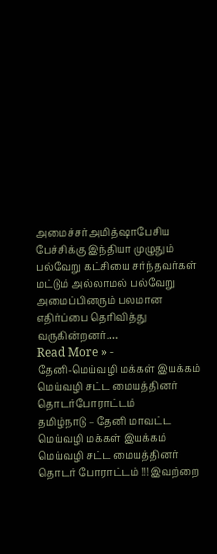அமைச்சர்அமித்ஷாபேசிய பேச்சிக்கு இந்தியா முழுதும் பல்வேறு கட்சியை சர்ந்தவர்கள் மட்டும் அல்லாமல் பல்வேறு அமைப்பினரும் பலமான எதிர்ப்பை தெரிவித்து வருகின்றனர்.…
Read More » -
தேனி-மெய்வழி மக்கள் இயக்கம் மெய்வழி சட்ட மையத்தினர் தொடர்போராட்டம்
தமிழ்நாடு – தேனி மாவட்ட மெய்வழி மக்கள் இயக்கம் மெய்வழி சட்ட மையத்தினர் தொடர் போராட்டம் !!! இவற்றை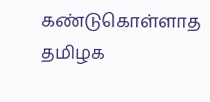கண்டுகொள்ளாத தமிழக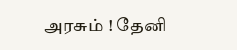அரசும் ! தேனி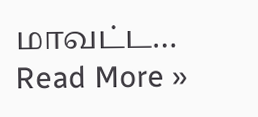மாவட்ட…
Read More »